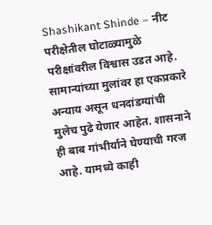Shashikant Shinde – नीट परीक्षेतील घोटाळ्यामुळे परीक्षांवरील विश्वास उडत आहे. सामान्यांच्या मुलांवर हा एकप्रकारे अन्याय असून धनदांडग्यांची मुलेच पुढे येणार आहेत. शासनाने ही बाब गांभीर्याने घेण्याची गरज आहे. यामध्ये काही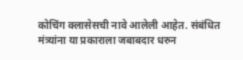कोचिंग क्लासेसची नावे आलेली आहेत. संबंधित मंत्र्यांना या प्रकाराला जबाबदार धरुन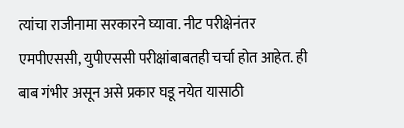त्यांचा राजीनामा सरकारने घ्यावा. नीट परीक्षेनंतर एमपीएससी, युपीएससी परीक्षांबाबतही चर्चा होत आहेत. ही बाब गंभीर असून असे प्रकार घडू नयेत यासाठी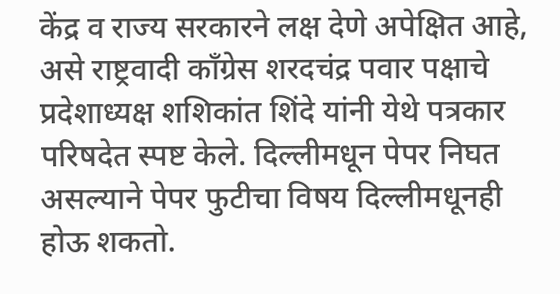केंद्र व राज्य सरकारने लक्ष देणे अपेक्षित आहे, असे राष्ट्रवादी काँग्रेस शरदचंद्र पवार पक्षाचे प्रदेशाध्यक्ष शशिकांत शिंदे यांनी येथे पत्रकार परिषदेत स्पष्ट केले. दिल्लीमधून पेपर निघत असल्याने पेपर फुटीचा विषय दिल्लीमधूनही होऊ शकतो.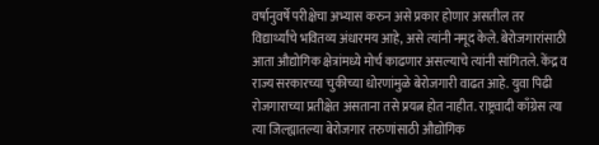वर्षानुवर्षे परीक्षेचा अभ्यास करुन असे प्रकार होणार असतील तर विद्यार्थ्यांचे भवितव्य अंधारमय आहे, असे त्यांनी नमूद केले. बेरोजगारांसाठी आता औद्योगिक क्षेत्रांमध्ये मोर्च काढणार असल्याचे त्यांनी सांगितले. केंद्र व राज्य सरकारच्या चुकीच्या धोरणांमुळे बेरोजगारी वाढत आहे. युवा पिढी रोजगाराच्या प्रतीक्षेत असताना तसे प्रयत्न होत नाहीत. राष्ट्रवादी काँग्रेस त्या त्या जिल्ह्यातल्या बेरोजगार तरुणांसाठी औद्योगिक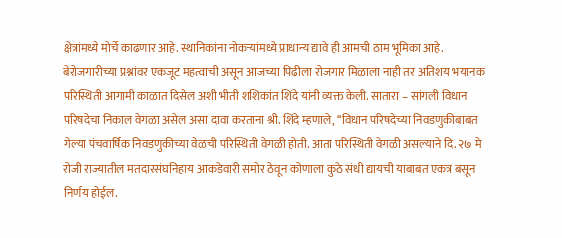क्षेत्रांमध्ये मोर्चे काढणार आहे. स्थानिकांना नोकऱ्यांमध्ये प्राधान्य द्यावे ही आमची ठाम भूमिका आहे. बेरोजगारीच्या प्रश्नांवर एकजूट महत्वाची असून आजच्या पिढीला रोजगार मिळाला नाही तर अतिशय भयानक परिस्थिती आगामी काळात दिसेल अशी भीती शशिकांत शिंदे यांनी व्यक्त केली. सातारा – सांगली विधान परिषदेचा निकाल वेगळा असेल असा दावा करताना श्री. शिंदे म्हणाले, ‘‘विधान परिषदेच्या निवडणुकीबाबत गेल्या पंचवार्षिक निवडणुकीच्या वेळची परिस्थिती वेगळी होती. आता परिस्थिती वेगळी असल्याने दि. २७ मे रोजी राज्यातील मतदारसंघनिहाय आकडेवारी समोर ठेवून कोणाला कुठे संधी द्यायची याबाबत एकत्र बसून निर्णय होईल.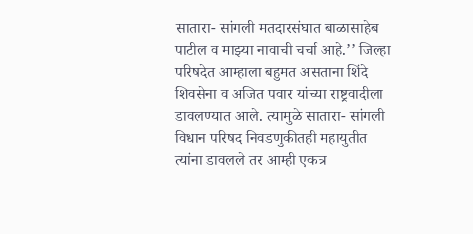सातारा- सांगली मतदारसंघात बाळासाहेब पाटील व माझ्या नावाची चर्चा आहे.’’ जिल्हा परिषदेत आम्हाला बहुमत असताना शिंदे शिवसेना व अजित पवार यांच्या राष्ट्रवादीला डावलण्यात आले. त्यामुळे सातारा- सांगली विधान परिषद निवडणुकीतही महायुतीत त्यांना डावलले तर आम्ही एकत्र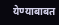येण्याबाबत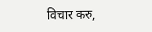विचार करु,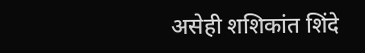असेही शशिकांत शिंदे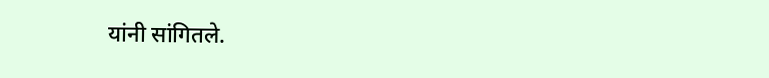यांनी सांगितले.